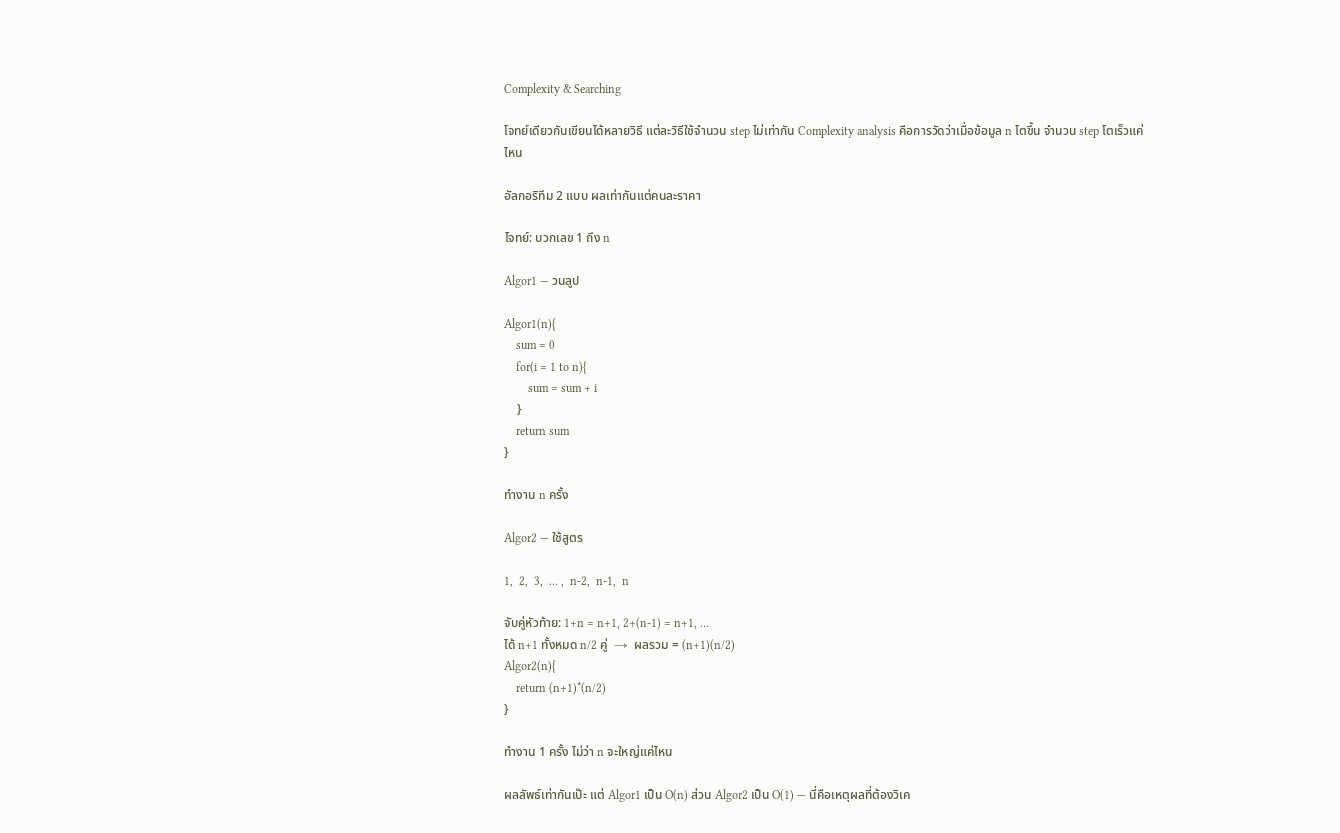Complexity & Searching

โจทย์เดียวกันเขียนได้หลายวิธี แต่ละวิธีใช้จำนวน step ไม่เท่ากัน Complexity analysis คือการวัดว่าเมื่อข้อมูล n โตขึ้น จำนวน step โตเร็วแค่ไหน

อัลกอริทึม 2 แบบ ผลเท่ากันแต่คนละราคา

โจทย์: บวกเลข 1 ถึง n

Algor1 — วนลูป

Algor1(n){
    sum = 0
    for(i = 1 to n){
        sum = sum + i
    }
    return sum
}

ทำงาน n ครั้ง

Algor2 — ใช้สูตร

1,  2,  3,  … ,  n-2,  n-1,  n

จับคู่หัวท้าย: 1+n = n+1, 2+(n-1) = n+1, …
ได้ n+1 ทั้งหมด n/2 คู่  →  ผลรวม = (n+1)(n/2)
Algor2(n){
    return (n+1)*(n/2)
}

ทำงาน 1 ครั้ง ไม่ว่า n จะใหญ่แค่ไหน

ผลลัพธ์เท่ากันเป๊ะ แต่ Algor1 เป็น O(n) ส่วน Algor2 เป็น O(1) — นี่คือเหตุผลที่ต้องวิเค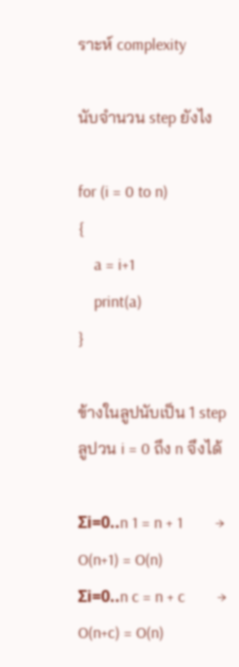ราะห์ complexity

นับจำนวน step ยังไง

for (i = 0 to n)
{
    a = i+1
    print(a)
}

ข้างในลูปนับเป็น 1 step ลูปวน i = 0 ถึง n จึงได้

Σi=0..n 1 = n + 1        →  O(n+1) = O(n)
Σi=0..n c = n + c        →  O(n+c) = O(n)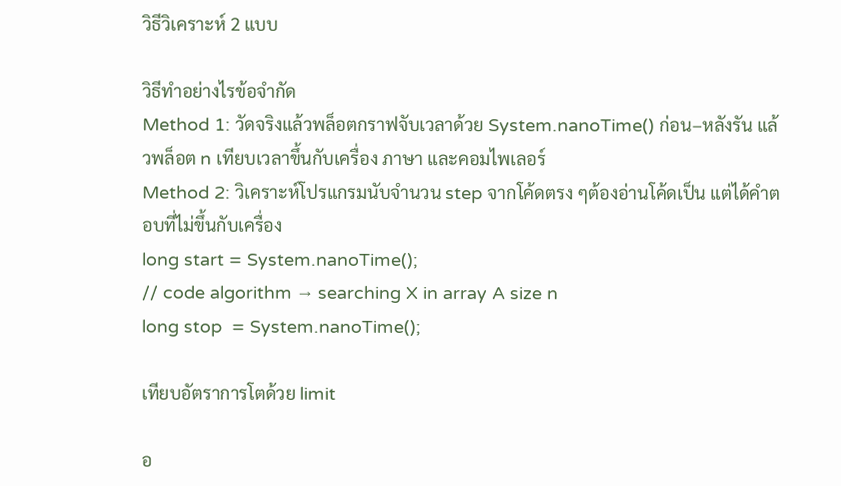วิธีวิเคราะห์ 2 แบบ

วิธีทำอย่างไรข้อจำกัด
Method 1: วัดจริงแล้วพล็อตกราฟจับเวลาด้วย System.nanoTime() ก่อน–หลังรัน แล้วพล็อต n เทียบเวลาขึ้นกับเครื่อง ภาษา และคอมไพเลอร์
Method 2: วิเคราะห์โปรแกรมนับจำนวน step จากโค้ดตรง ๆต้องอ่านโค้ดเป็น แต่ได้คำตอบที่ไม่ขึ้นกับเครื่อง
long start = System.nanoTime();
// code algorithm → searching X in array A size n
long stop  = System.nanoTime();

เทียบอัตราการโตด้วย limit

อ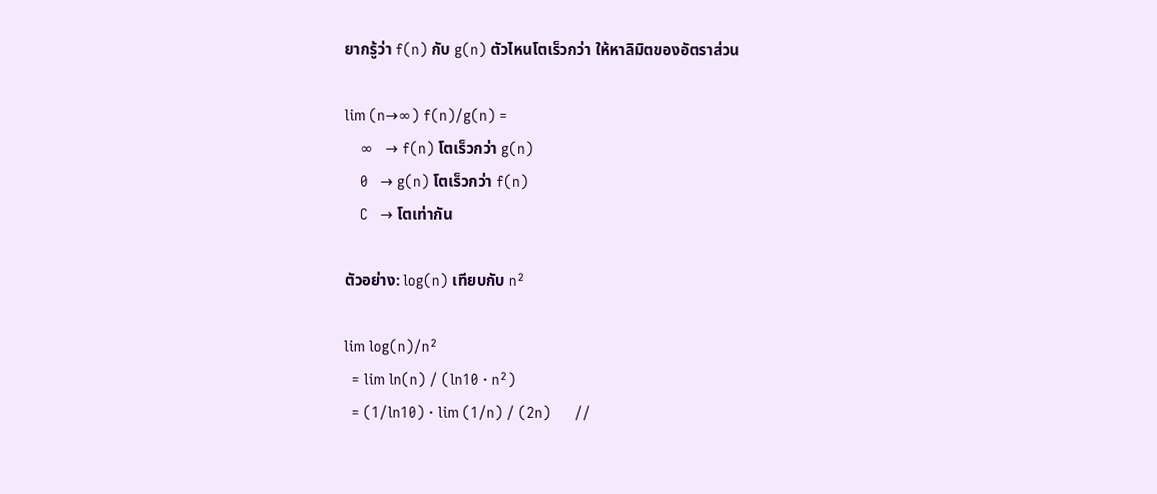ยากรู้ว่า f(n) กับ g(n) ตัวไหนโตเร็วกว่า ให้หาลิมิตของอัตราส่วน

lim (n→∞) f(n)/g(n) =
    ∞   → f(n) โตเร็วกว่า g(n)
    0   → g(n) โตเร็วกว่า f(n)
    C   → โตเท่ากัน

ตัวอย่าง: log(n) เทียบกับ n²

lim log(n)/n²
  = lim ln(n) / (ln10 · n²)
  = (1/ln10) · lim (1/n) / (2n)      //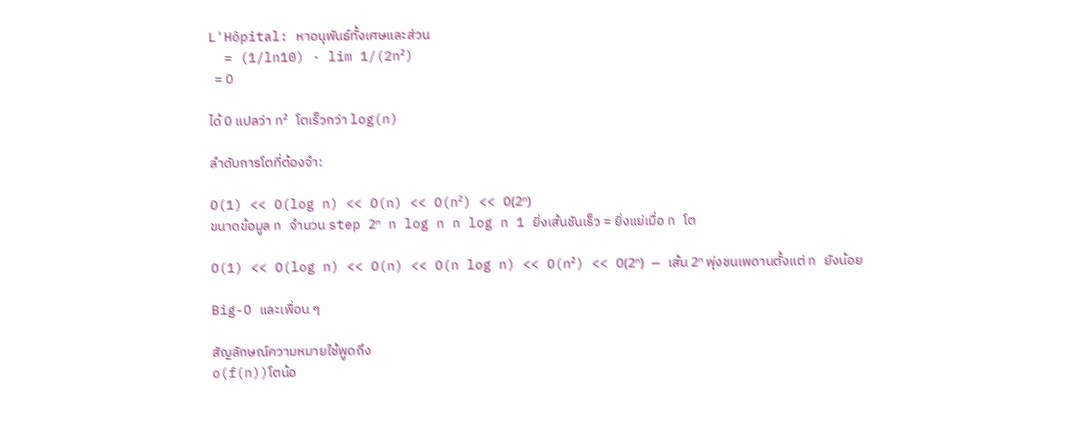L'Hôpital: หาอนุพันธ์ทั้งเศษและส่วน
  = (1/ln10) · lim 1/(2n²)
  = 0

ได้ 0 แปลว่า n² โตเร็วกว่า log(n)

ลำดับการโตที่ต้องจำ:

O(1) << O(log n) << O(n) << O(n²) << O(2ⁿ)
ขนาดข้อมูล n จำนวน step 2ⁿ n log n n log n 1 ยิ่งเส้นชันเร็ว = ยิ่งแย่เมื่อ n โต

O(1) << O(log n) << O(n) << O(n log n) << O(n²) << O(2ⁿ) — เส้น 2ⁿ พุ่งชนเพดานตั้งแต่ n ยังน้อย

Big-O และเพื่อน ๆ

สัญลักษณ์ความหมายใช้พูดถึง
o(f(n))โตน้อ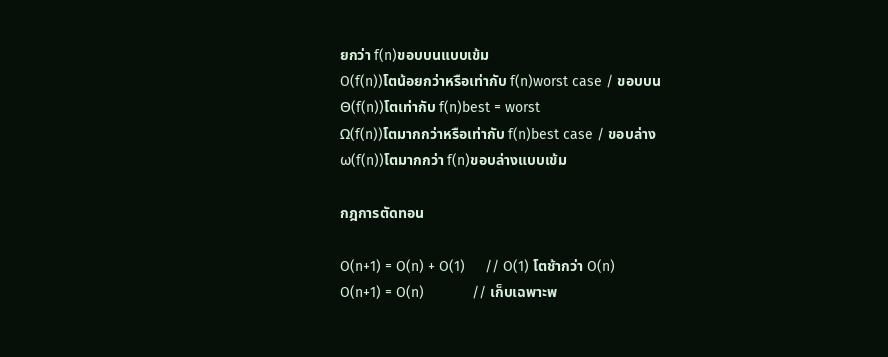ยกว่า f(n)ขอบบนแบบเข้ม
O(f(n))โตน้อยกว่าหรือเท่ากับ f(n)worst case / ขอบบน
Θ(f(n))โตเท่ากับ f(n)best = worst
Ω(f(n))โตมากกว่าหรือเท่ากับ f(n)best case / ขอบล่าง
ω(f(n))โตมากกว่า f(n)ขอบล่างแบบเข้ม

กฎการตัดทอน

O(n+1) = O(n) + O(1)     // O(1) โตช้ากว่า O(n)
O(n+1) = O(n)            // เก็บเฉพาะพ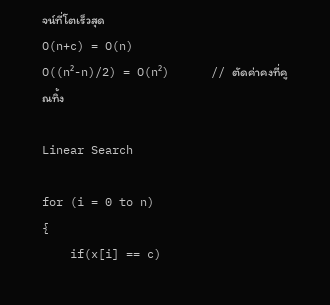จน์ที่โตเร็วสุด
O(n+c) = O(n)
O((n²-n)/2) = O(n²)      // ตัดค่าคงที่คูณทิ้ง

Linear Search

for (i = 0 to n)
{
    if(x[i] == c)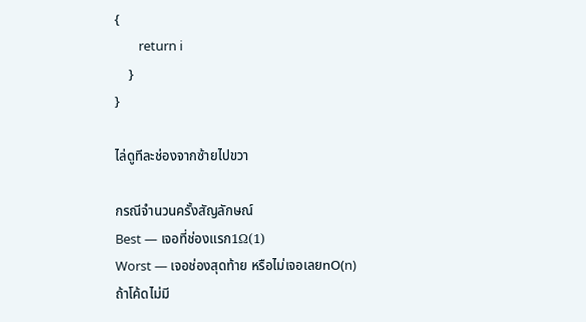{
        return i
    }
}

ไล่ดูทีละช่องจากซ้ายไปขวา

กรณีจำนวนครั้งสัญลักษณ์
Best — เจอที่ช่องแรก1Ω(1)
Worst — เจอช่องสุดท้าย หรือไม่เจอเลยnO(n)
ถ้าโค้ดไม่มี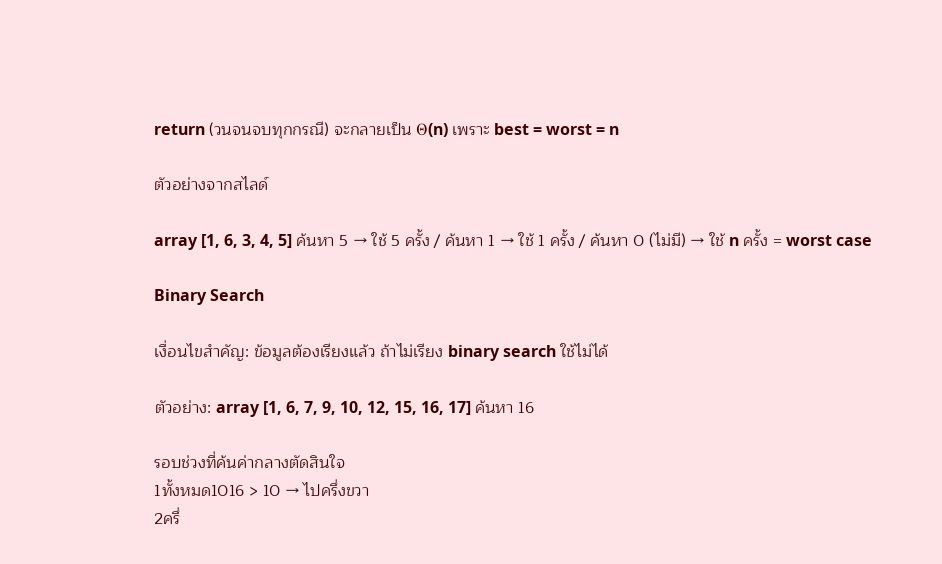return (วนจนจบทุกกรณี) จะกลายเป็น Θ(n) เพราะ best = worst = n

ตัวอย่างจากสไลด์

array [1, 6, 3, 4, 5] ค้นหา 5 → ใช้ 5 ครั้ง / ค้นหา 1 → ใช้ 1 ครั้ง / ค้นหา 0 (ไม่มี) → ใช้ n ครั้ง = worst case

Binary Search

เงื่อนไขสำคัญ: ข้อมูลต้องเรียงแล้ว ถ้าไม่เรียง binary search ใช้ไม่ได้

ตัวอย่าง: array [1, 6, 7, 9, 10, 12, 15, 16, 17] ค้นหา 16

รอบช่วงที่ค้นค่ากลางตัดสินใจ
1ทั้งหมด1016 > 10 → ไปครึ่งขวา
2ครึ่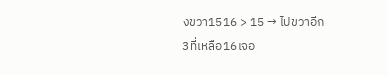งขวา1516 > 15 → ไปขวาอีก
3ที่เหลือ16เจอ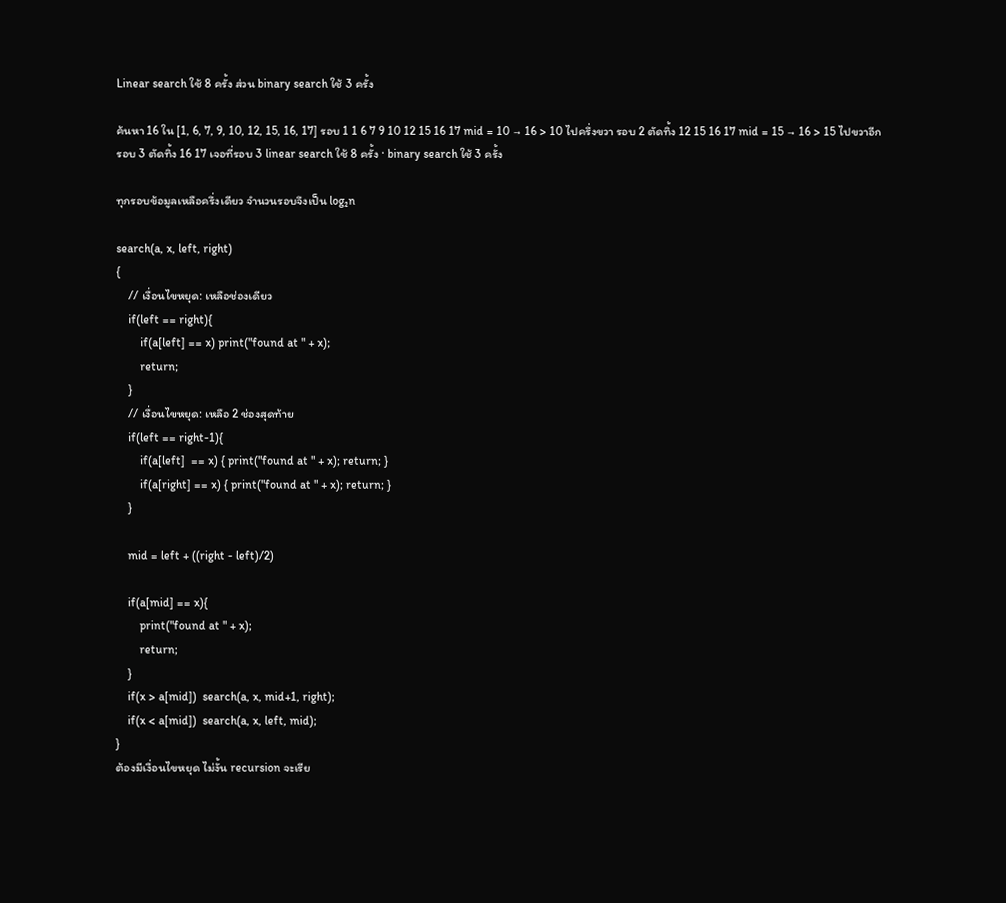Linear search ใช้ 8 ครั้ง ส่วน binary search ใช้ 3 ครั้ง

ค้นหา 16 ใน [1, 6, 7, 9, 10, 12, 15, 16, 17] รอบ 1 1 6 7 9 10 12 15 16 17 mid = 10 → 16 > 10 ไปครึ่งขวา รอบ 2 ตัดทิ้ง 12 15 16 17 mid = 15 → 16 > 15 ไปขวาอีก รอบ 3 ตัดทิ้ง 16 17 เจอที่รอบ 3 linear search ใช้ 8 ครั้ง · binary search ใช้ 3 ครั้ง

ทุกรอบข้อมูลเหลือครึ่งเดียว จำนวนรอบจึงเป็น log₂n

search(a, x, left, right)
{
    // เงื่อนไขหยุด: เหลือช่องเดียว
    if(left == right){
        if(a[left] == x) print("found at " + x);
        return;
    }
    // เงื่อนไขหยุด: เหลือ 2 ช่องสุดท้าย
    if(left == right-1){
        if(a[left]  == x) { print("found at " + x); return; }
        if(a[right] == x) { print("found at " + x); return; }
    }

    mid = left + ((right - left)/2)

    if(a[mid] == x){
        print("found at " + x);
        return;
    }
    if(x > a[mid])  search(a, x, mid+1, right);
    if(x < a[mid])  search(a, x, left, mid);
}
ต้องมีเงื่อนไขหยุด ไม่งั้น recursion จะเรีย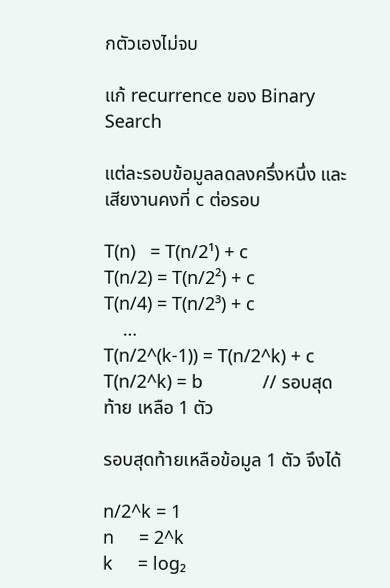กตัวเองไม่จบ

แก้ recurrence ของ Binary Search

แต่ละรอบข้อมูลลดลงครึ่งหนึ่ง และเสียงานคงที่ c ต่อรอบ

T(n)   = T(n/2¹) + c
T(n/2) = T(n/2²) + c
T(n/4) = T(n/2³) + c
    …
T(n/2^(k-1)) = T(n/2^k) + c
T(n/2^k) = b            // รอบสุดท้าย เหลือ 1 ตัว

รอบสุดท้ายเหลือข้อมูล 1 ตัว จึงได้

n/2^k = 1
n     = 2^k
k     = log₂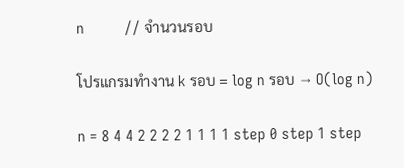n          // จำนวนรอบ

โปรแกรมทำงาน k รอบ = log n รอบ → O(log n)

n = 8 4 4 2 2 2 2 1 1 1 1 step 0 step 1 step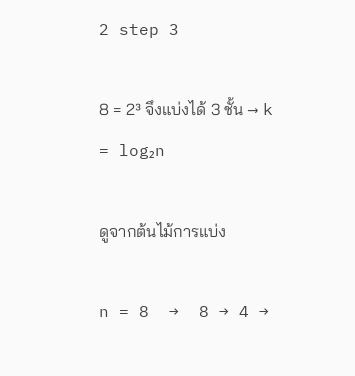2 step 3

8 = 2³ จึงแบ่งได้ 3 ชั้น → k = log₂n

ดูจากต้นไม้การแบ่ง

n = 8  →  8 → 4 →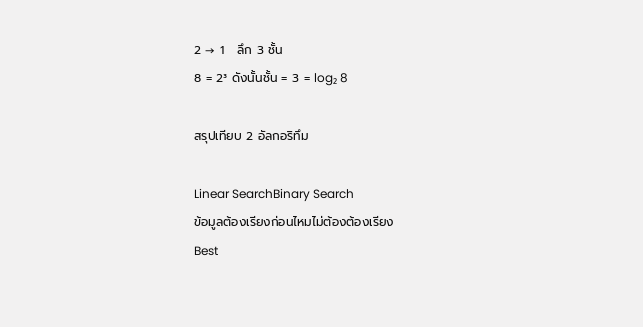2 → 1   ลึก 3 ชั้น
8 = 2³ ดังนั้นชั้น = 3 = log₂ 8

สรุปเทียบ 2 อัลกอริทึม

Linear SearchBinary Search
ข้อมูลต้องเรียงก่อนไหมไม่ต้องต้องเรียง
Best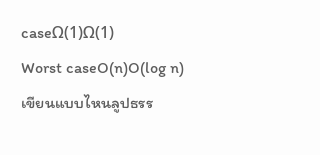caseΩ(1)Ω(1)
Worst caseO(n)O(log n)
เขียนแบบไหนลูปธรร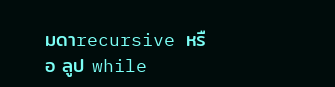มดาrecursive หรือ ลูป while